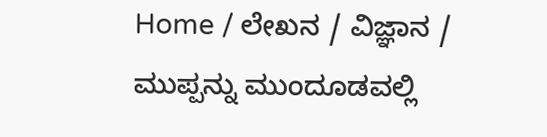Home / ಲೇಖನ / ವಿಜ್ಞಾನ / ಮುಪ್ಪನ್ನು ಮುಂದೂಡವಲ್ಲಿ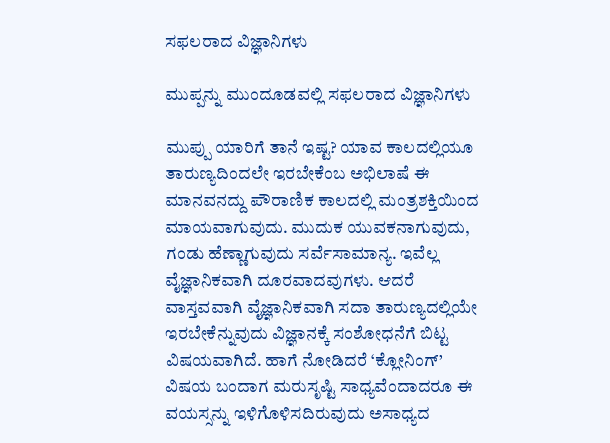ಸಫಲರಾದ ವಿಜ್ಞಾನಿಗಳು

ಮುಪ್ಪನ್ನು ಮುಂದೂಡವಲ್ಲಿ ಸಫಲರಾದ ವಿಜ್ಞಾನಿಗಳು

ಮುಪ್ಪು ಯಾರಿಗೆ ತಾನೆ ಇಷ್ಟ? ಯಾವ ಕಾಲದಲ್ಲಿಯೂ ತಾರುಣ್ಯದಿಂದಲೇ ಇರಬೇಕೆಂಬ ಅಭಿಲಾಷೆ ಈ ಮಾನವನದ್ದು ಪೌರಾಣಿಕ ಕಾಲದಲ್ಲಿ ಮಂತ್ರಶಕ್ತಿಯಿಂದ ಮಾಯವಾಗುವುದು. ಮುದುಕ ಯುವಕನಾಗುವುದು, ಗಂಡು ಹೆಣ್ಣಾಗುವುದು ಸರ್ವೆಸಾಮಾನ್ಯ. ಇವೆಲ್ಲ ವೈಜ್ಞಾನಿಕವಾಗಿ ದೂರವಾದವುಗಳು. ಆದರೆ ವಾಸ್ತವವಾಗಿ ವೈಜ್ಞಾನಿಕವಾಗಿ ಸದಾ ತಾರುಣ್ಯದಲ್ಲಿಯೇ ಇರಬೇಕೆನ್ನುವುದು ವಿಜ್ಞಾನಕ್ಕೆ ಸಂಶೋಧನೆಗೆ ಬಿಟ್ಟ ವಿಷಯವಾಗಿದೆ. ಹಾಗೆ ನೋಡಿದರೆ ‘ಕ್ಲೋನಿಂಗ್’ ವಿಷಯ ಬಂದಾಗ ಮರುಸೃಷ್ಟಿ ಸಾಧ್ಯವೆಂದಾದರೂ ಈ ವಯಸ್ಸನ್ನು ಇಳಿಗೊಳಿಸದಿರುವುದು ಅಸಾಧ್ಯದ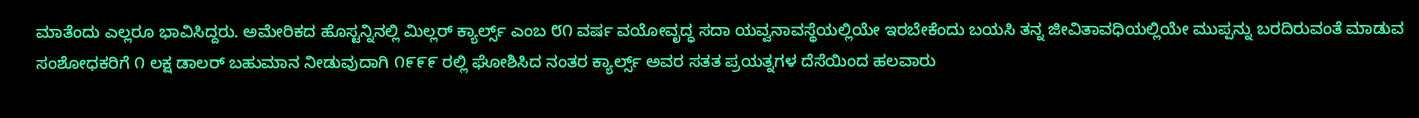ಮಾತೆಂದು ಎಲ್ಲರೂ ಭಾವಿಸಿದ್ದರು. ಅಮೇರಿಕದ ಹೊಸ್ಟನ್ನಿನಲ್ಲಿ ಮಿಲ್ಲರ್ ಕ್ಯಾರ್ಲ್ಸ್ ಎಂಬ ೮೧ ವರ್ಷ ವಯೋವೃದ್ಧ ಸದಾ ಯವ್ವನಾವಸ್ಥೆಯಲ್ಲಿಯೇ ಇರಬೇಕೆಂದು ಬಯಸಿ ತನ್ನ ಜೀವಿತಾವಧಿಯಲ್ಲಿಯೇ ಮುಪ್ಪನ್ನು ಬರದಿರುವಂತೆ ಮಾಡುವ ಸಂಶೋಧಕರಿಗೆ ೧ ಲಕ್ಷ ಡಾಲರ್ ಬಹುಮಾನ ನೀಡುವುದಾಗಿ ೧೯೯೯ ರಲ್ಲಿ ಘೋಶಿಸಿದ ನಂತರ ಕ್ಯಾರ್ಲ್ಸ್ ಅವರ ಸತತ ಪ್ರಯತ್ನಗಳ ದೆಸೆಯಿಂದ ಹಲವಾರು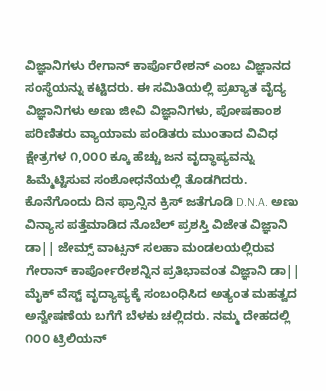ವಿಜ್ಞಾನಿಗಳು ರೇಗಾನ್ ಕಾರ್ಪೊರೇಶನ್ ಎಂಬ ವಿಜ್ಞಾನದ ಸಂಸ್ಥೆಯನ್ನು ಕಟ್ಟಿದರು. ಈ ಸಮಿತಿಯಲ್ಲಿ ಪ್ರಖ್ಯಾತ ವೈದ್ಯ ವಿಜ್ಞಾನಿಗಳು ಅಣು ಜೀವಿ ವಿಜ್ಞಾನಿಗಳು, ಪೋಷಕಾಂಶ ಪರಿಣಿತರು ವ್ಯಾಯಾಮ ಪಂಡಿತರು ಮುಂತಾದ ವಿವಿಧ ಕ್ಷೇತ್ರಗಳ ೧,೦೦೦ ಕ್ಕೂ ಹೆಚ್ಚು ಜನ ವೃದ್ಧಾಪ್ಯವನ್ನು ಹಿಮ್ಮೆಟ್ಟಿಸುವ ಸಂಶೋಧನೆಯಲ್ಲಿ ತೊಡಗಿದರು. ಕೊನೆಗೊಂದು ದಿನ ಫ್ರಾನ್ಸಿನ ಕ್ರಿಸ್ ಜತೆಗೂಡಿ D.N.A. ಅಣು ವಿನ್ಯಾಸ ಪತ್ತೆಮಾಡಿದ ನೊಬೆಲ್‌ ಪ್ರಶಸ್ತಿ ವಿಜೇತ ವಿಜ್ಞಾನಿ ಡಾ|| ಜೇಮ್ಸ್ ವಾಟ್ಸನ್ ಸಲಹಾ ಮಂಡಲಯಲ್ಲಿರುವ ಗೇರಾನ್ ಕಾರ್ಪೋರೇಶನ್ನಿನ ಪ್ರತಿಭಾವಂತ ವಿಜ್ಞಾನಿ ಡಾ|| ಮೈಕ್ ವೆಸ್ಟ್ ವೃದ್ಯಾಪ್ಯಕ್ಕೆ ಸಂಬಂಧಿಸಿದ ಅತ್ಯಂತ ಮಹತ್ವದ ಅನ್ವೇಷಣೆಯ ಬಗೆಗೆ ಬೆಳಕು ಚಲ್ಲಿದರು. ನಮ್ಮ ದೇಹದಲ್ಲಿ ೧೦೦ ಟ್ರಿಲಿಯನ್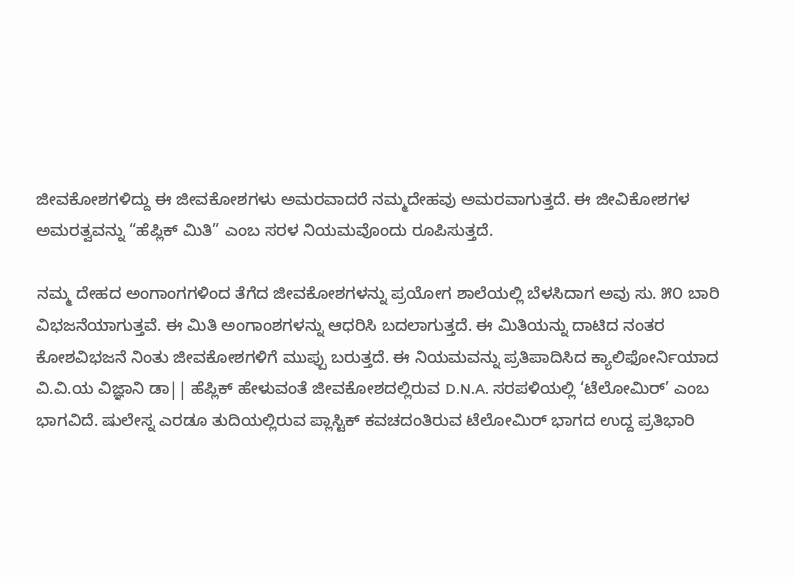ಜೀವಕೋಶಗಳಿದ್ದು ಈ ಜೀವಕೋಶಗಳು ಅಮರವಾದರೆ ನಮ್ಮದೇಹವು ಅಮರವಾಗುತ್ತದೆ. ಈ ಜೀವಿಕೋಶಗಳ ಅಮರತ್ವವನ್ನು “ಹೆಪ್ಲಿಕ್ ಮಿತಿ” ಎಂಬ ಸರಳ ನಿಯಮವೊಂದು ರೂಪಿಸುತ್ತದೆ.

ನಮ್ಮ ದೇಹದ ಅಂಗಾಂಗಗಳಿಂದ ತೆಗೆದ ಜೀವಕೋಶಗಳನ್ನು ಪ್ರಯೋಗ ಶಾಲೆಯಲ್ಲಿ ಬೆಳಸಿದಾಗ ಅವು ಸು. ೫೦ ಬಾರಿ ವಿಭಜನೆಯಾಗುತ್ತವೆ. ಈ ಮಿತಿ ಅಂಗಾಂಶಗಳನ್ನು ಆಧರಿಸಿ ಬದಲಾಗುತ್ತದೆ. ಈ ಮಿತಿಯನ್ನು ದಾಟಿದ ನಂತರ ಕೋಶವಿಭಜನೆ ನಿಂತು ಜೀವಕೋಶಗಳಿಗೆ ಮುಪ್ಪು ಬರುತ್ತದೆ. ಈ ನಿಯಮವನ್ನು ಪ್ರತಿಪಾದಿಸಿದ ಕ್ಯಾಲಿಫೋರ್ನಿಯಾದ ವಿ.ವಿ.ಯ ವಿಜ್ಞಾನಿ ಡಾ|| ಹೆಪ್ಲಿಕ್ ಹೇಳುವಂತೆ ಜೀವಕೋಶದಲ್ಲಿರುವ D.N.A. ಸರಪಳಿಯಲ್ಲಿ ‘ಟೆಲೋಮಿರ್’ ಎಂಬ ಭಾಗವಿದೆ. ಷುಲೇಸ್ನ ಎರಡೂ ತುದಿಯಲ್ಲಿರುವ ಪ್ಲಾಸ್ಟಿಕ್ ಕವಚದಂತಿರುವ ಟೆಲೋಮಿರ್ ಭಾಗದ ಉದ್ದ ಪ್ರತಿಭಾರಿ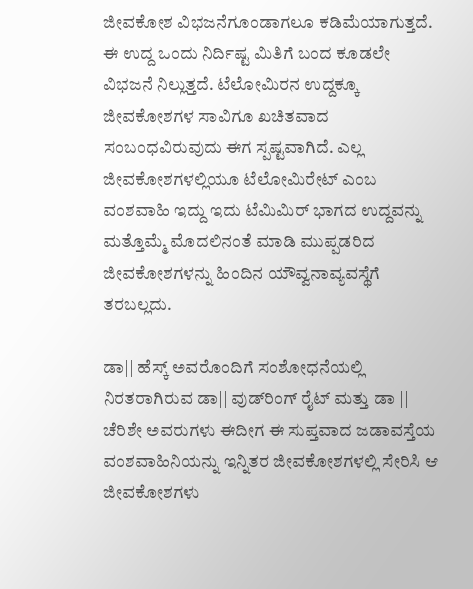ಜೀವಕೋಶ ವಿಭಜನೆಗೂಂಡಾಗಲೂ ಕಡಿಮೆಯಾಗುತ್ತದೆ. ಈ ಉದ್ದ ಒಂದು ನಿರ್ದಿಷ್ಟ ಮಿತಿಗೆ ಬಂದ ಕೂಡಲೇ ವಿಭಜನೆ ನಿಲ್ಲುತ್ತದೆ. ಟೆಲೋಮಿರನ ಉದ್ದಕ್ಕೂ ಜೀವಕೋಶಗಳ ಸಾವಿಗೂ ಖಚಿತವಾದ ಸಂಬಂಧವಿರುವುದು ಈಗ ಸ್ಪಷ್ಟವಾಗಿದೆ. ಎಲ್ಲ ಜೀವಕೋಶಗಳಲ್ಲಿಯೂ ಟೆಲೋಮಿರೇಟ್ ಎಂಬ ವಂಶವಾಹಿ ಇದ್ದು ಇದು ಟೆಮಿಮಿರ್ ಭಾಗದ ಉದ್ದವನ್ನು ಮತ್ತೊಮ್ಮೆ ಮೊದಲಿನಂತೆ ಮಾಡಿ ಮುಪ್ಪಡರಿದ ಜೀವಕೋಶಗಳನ್ನು ಹಿಂದಿನ ಯೌವ್ವನಾವ್ಯವಸ್ಥೆಗೆ ತರಬಲ್ಲದು.

ಡಾ|| ಹೆಸ್ಕ್ ಅವರೊಂದಿಗೆ ಸಂಶೋಧನೆಯಲ್ಲಿ ನಿರತರಾಗಿರುವ ಡಾ|| ವುಡ್‌ರಿಂಗ್ ರೈಟ್ ಮತ್ತು ಡಾ || ಚೆರಿಶೇ ಅವರುಗಳು ಈದೀಗ ಈ ಸುಪ್ತವಾದ ಜಡಾವಸ್ತೆಯ ವಂಶವಾಹಿನಿಯನ್ನು ಇನ್ನಿತರ ಜೀವಕೋಶಗಳಲ್ಲಿ ಸೇರಿಸಿ ಆ ಜೀವಕೋಶಗಳು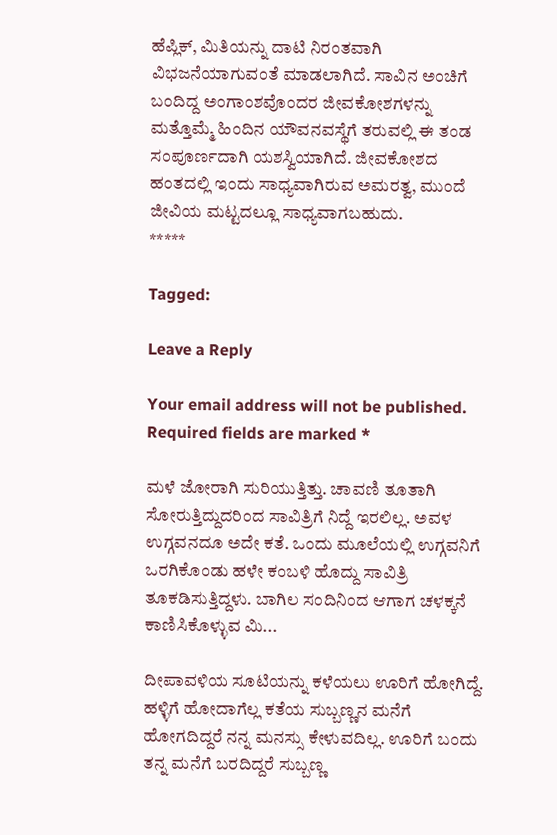ಹೆಪ್ಲಿಕ್, ಮಿತಿಯನ್ನು ದಾಟಿ ನಿರಂತವಾಗಿ ವಿಭಜನೆಯಾಗುವಂತೆ ಮಾಡಲಾಗಿದೆ. ಸಾವಿನ ಅಂಚಿಗೆ ಬಂದಿದ್ದ ಅಂಗಾಂಶವೊಂದರ ಜೀವಕೋಶಗಳನ್ನು ಮತ್ತೊಮ್ಮೆ ಹಿಂದಿನ ಯೌವನವಸ್ಥೆಗೆ ತರುವಲ್ಲಿ ಈ ತಂಡ ಸಂಪೂರ್ಣದಾಗಿ ಯಶಸ್ವಿಯಾಗಿದೆ. ಜೀವಕೋಶದ ಹಂತದಲ್ಲಿ ಇಂದು ಸಾಧ್ಯವಾಗಿರುವ ಅಮರತ್ವ, ಮುಂದೆ ಜೀವಿಯ ಮಟ್ಟದಲ್ಲೂ ಸಾಧ್ಯವಾಗಬಹುದು.
*****

Tagged:

Leave a Reply

Your email address will not be published. Required fields are marked *

ಮಳೆ ಜೋರಾಗಿ ಸುರಿಯುತ್ತಿತ್ತು. ಚಾವಣಿ ತೂತಾಗಿ ಸೋರುತ್ತಿದ್ದುದರಿಂದ ಸಾವಿತ್ರಿಗೆ ನಿದ್ದೆ ಇರಲಿಲ್ಲ. ಅವಳ ಉಗ್ಗವನದೂ ಅದೇ ಕತೆ. ಒಂದು ಮೂಲೆಯಲ್ಲಿ ಉಗ್ಗವನಿಗೆ ಒರಗಿಕೊಂಡು ಹಳೇ ಕಂಬಳಿ ಹೊದ್ದು ಸಾವಿತ್ರಿ ತೂಕಡಿಸುತ್ತಿದ್ದಳು. ಬಾಗಿಲ ಸಂದಿನಿಂದ ಆಗಾಗ ಚಳಕ್ಕನೆ ಕಾಣಿಸಿಕೊಳ್ಳುವ ಮಿ...

ದೀಪಾವಳಿಯ ಸೂಟಿಯನ್ನು ಕಳೆಯಲು ಊರಿಗೆ ಹೋಗಿದ್ದೆ. ಹಳ್ಳಿಗೆ ಹೋದಾಗೆಲ್ಲ ಕತೆಯ ಸುಬ್ಬಣ್ಣನ ಮನೆಗೆ ಹೋಗದಿದ್ದರೆ ನನ್ನ ಮನಸ್ಸು ಕೇಳುವದಿಲ್ಲ. ಊರಿಗೆ ಬಂದು ತನ್ನ ಮನೆಗೆ ಬರದಿದ್ದರೆ ಸುಬ್ಬಣ್ಣ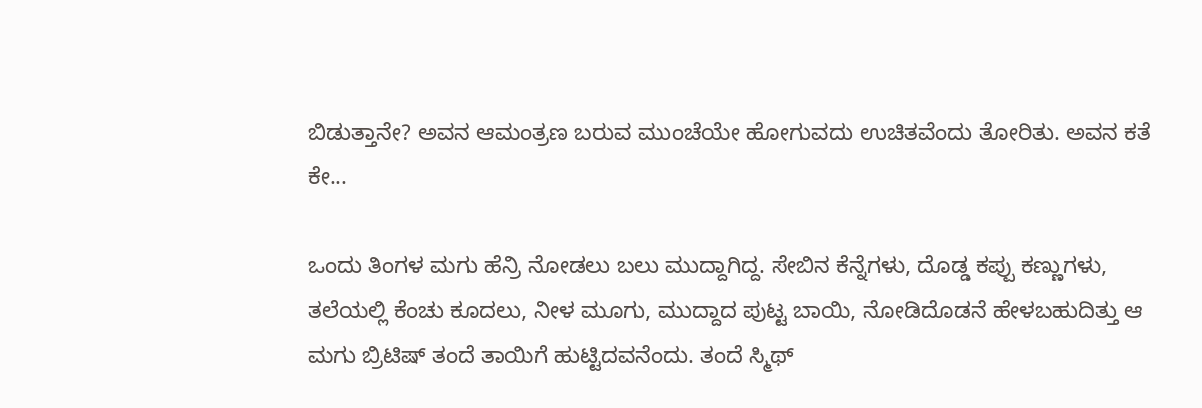ಬಿಡುತ್ತಾನೇ? ಅವನ ಆಮಂತ್ರಣ ಬರುವ ಮುಂಚೆಯೇ ಹೋಗುವದು ಉಚಿತವೆಂದು ತೋರಿತು. ಅವನ ಕತೆ ಕೇ...

ಒಂದು ತಿಂಗಳ ಮಗು ಹೆನ್ರಿ ನೋಡಲು ಬಲು ಮುದ್ದಾಗಿದ್ದ. ಸೇಬಿನ ಕೆನ್ನೆಗಳು, ದೊಡ್ಡ ಕಪ್ಪು ಕಣ್ಣುಗಳು, ತಲೆಯಲ್ಲಿ ಕೆಂಚು ಕೂದಲು, ನೀಳ ಮೂಗು, ಮುದ್ದಾದ ಪುಟ್ಟ ಬಾಯಿ, ನೋಡಿದೊಡನೆ ಹೇಳಬಹುದಿತ್ತು ಆ ಮಗು ಬ್ರಿಟಿಷ್ ತಂದೆ ತಾಯಿಗೆ ಹುಟ್ಟಿದವನೆಂದು. ತಂದೆ ಸ್ಮಿಥ್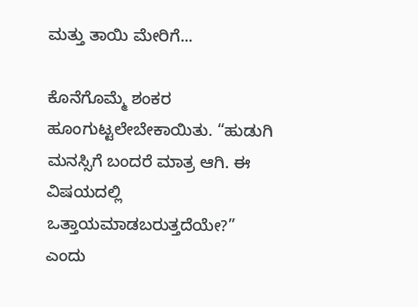ಮತ್ತು ತಾಯಿ ಮೇರಿಗೆ...

ಕೊನೆಗೊಮ್ಮೆ ಶಂಕರ ಹೂಂಗುಟ್ಟಲೇಬೇಕಾಯಿತು. “ಹುಡುಗಿ ಮನಸ್ಸಿಗೆ ಬಂದರೆ ಮಾತ್ರ ಆಗಿ. ಈ ವಿಷಯದಲ್ಲಿ ಒತ್ತಾಯಮಾಡಬರುತ್ತದೆಯೇ?” ಎಂದು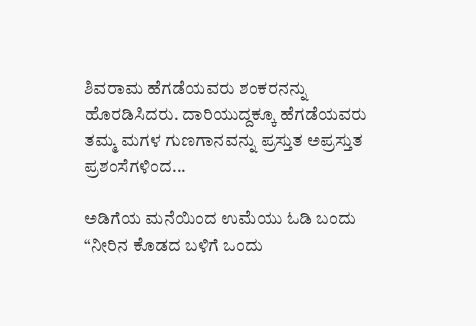ಶಿವರಾಮ ಹೆಗಡೆಯವರು ಶಂಕರನನ್ನು ಹೊರಡಿಸಿದರು. ದಾರಿಯುದ್ದಕ್ಕೂ ಹೆಗಡೆಯವರು ತಮ್ಮ ಮಗಳ ಗುಣಗಾನವನ್ನು ಪ್ರಸ್ತುತ ಅಪ್ರಸ್ತುತ ಪ್ರಶಂಸೆಗಳಿಂದ...

ಅಡಿಗೆಯ ಮನೆಯಿಂದ ಉಮೆಯು ಓಡಿ ಬಂದು “ನೀರಿನ ಕೊಡದ ಬಳಿಗೆ ಒಂದು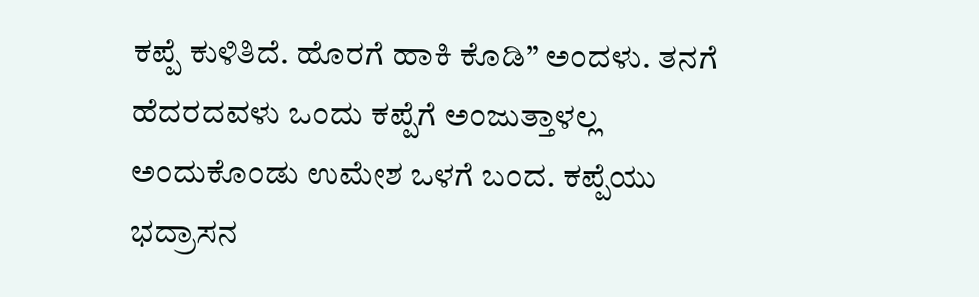ಕಪ್ಪೆ ಕುಳಿತಿದೆ. ಹೊರಗೆ ಹಾಕಿ ಕೊಡಿ” ಅಂದಳು. ತನಗೆ ಹೆದರದವಳು ಒಂದು ಕಪ್ಪೆಗೆ ಅಂಜುತ್ತಾಳಲ್ಲ ಅಂದುಕೊಂಡು ಉಮೇಶ ಒಳಗೆ ಬಂದ. ಕಪ್ಪೆಯು ಭದ್ರಾಸನ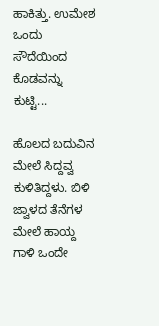ಹಾಕಿತ್ತು. ಉಮೇಶ ಒಂದು ಸೌದೆಯಿಂದ ಕೊಡವನ್ನು ಕುಟ್ಟಿ...

ಹೊಲದ ಬದುವಿನ ಮೇಲೆ ಸಿದ್ದವ್ವ ಕುಳಿತಿದ್ದಳು. ಬಿಳಿ ಜ್ವಾಳದ ತೆನೆಗಳ ಮೇಲೆ ಹಾಯ್ದ ಗಾಳಿ ಒಂದೇ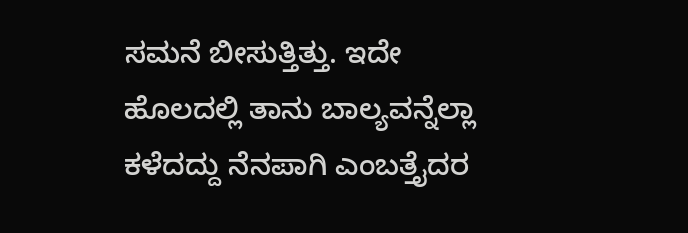ಸಮನೆ ಬೀಸುತ್ತಿತ್ತು. ಇದೇ ಹೊಲದಲ್ಲಿ ತಾನು ಬಾಲ್ಯವನ್ನೆಲ್ಲಾ ಕಳೆದದ್ದು ನೆನಪಾಗಿ ಎಂಬತ್ತೈದರ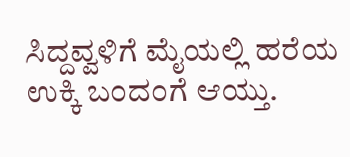ಸಿದ್ದವ್ವಳಿಗೆ ಮೈಯಲ್ಲಿ ಹರೆಯ ಉಕ್ಕಿ ಬಂದಂಗೆ ಆಯ್ತು.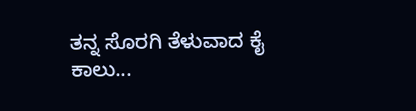ತನ್ನ ಸೊರಗಿ ತೆಳುವಾದ ಕೈ ಕಾಲು...